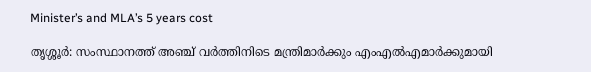Minister’s and MLA’s 5 years cost

തൃശ്ശൂര്‍: സംസ്ഥാനത്ത് അഞ്ച് വര്‍ത്തിനിടെ മന്ത്രിമാര്‍ക്കും എംഎല്‍എമാര്‍ക്കുമായി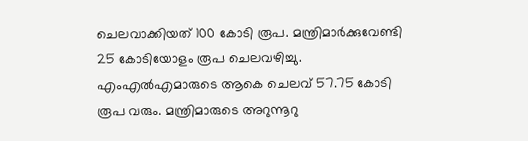ചെലവാക്കിയത് 100 കോടി രൂപ. മന്ത്രിമാര്‍ക്കുവേണ്ടി 25 കോടിയോളം രൂപ ചെലവഴിച്ചു. എംഎല്‍എമാരുടെ ആകെ ചെലവ് 57.75 കോടി രൂപ വരും. മന്ത്രിമാരുടെ അറുന്നൂറു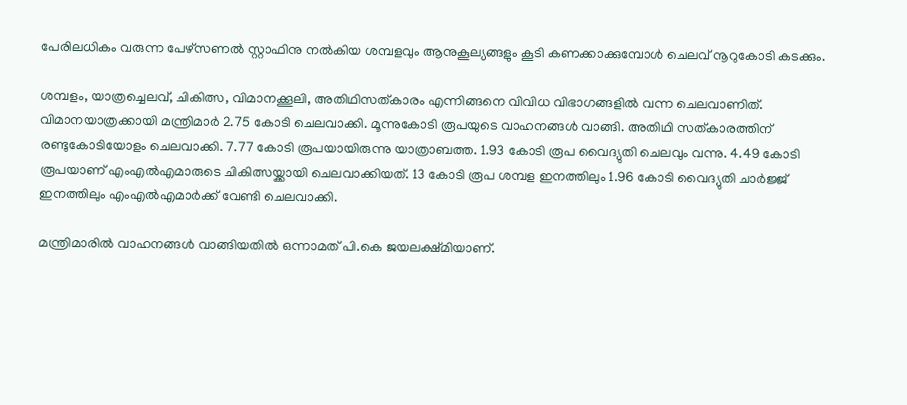പേരിലധികം വരുന്ന പേഴ്‌സണല്‍ സ്റ്റാഫിനു നല്‍കിയ ശമ്പളവും ആനുകൂല്യങ്ങളും കൂടി കണക്കാക്കുമ്പോള്‍ ചെലവ് നൂറുകോടി കടക്കും.

ശമ്പളം, യാത്രച്ചെലവ്, ചികിത്സ, വിമാനക്കൂലി, അതിഥിസത്കാരം എന്നിങ്ങനെ വിവിധ വിഭാഗങ്ങളില്‍ വന്ന ചെലവാണിത്. വിമാനയാത്രക്കായി മന്ത്രിമാര്‍ 2.75 കോടി ചെലവാക്കി. മൂന്നുകോടി രൂപയുടെ വാഹനങ്ങള്‍ വാങ്ങി. അതിഥി സത്കാരത്തിന് രണ്ടുകോടിയോളം ചെലവാക്കി. 7.77 കോടി രൂപയായിരുന്നു യാത്രാബത്ത. 1.93 കോടി രൂപ വൈദ്യുതി ചെലവും വന്നു. 4.49 കോടി രൂപയാണ് എംഎല്‍എമാരുടെ ചികിത്സയ്ക്കായി ചെലവാക്കിയത്. 13 കോടി രൂപ ശമ്പള ഇനത്തിലും 1.96 കോടി വൈദ്യുതി ചാര്‍ജ്ജ് ഇനത്തിലും എംഎല്‍എമാര്‍ക്ക് വേണ്ടി ചെലവാക്കി.

മന്ത്രിമാരില്‍ വാഹനങ്ങള്‍ വാങ്ങിയതില്‍ ഒന്നാമത് പി.കെ ജയലക്ഷ്മിയാണ്.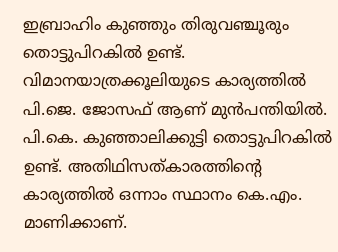ഇബ്രാഹിം കുഞ്ഞും തിരുവഞ്ചൂരും തൊട്ടുപിറകില്‍ ഉണ്ട്. വിമാനയാത്രക്കൂലിയുടെ കാര്യത്തില്‍ പി.ജെ. ജോസഫ് ആണ് മുന്‍പന്തിയില്‍. പി.കെ. കുഞ്ഞാലിക്കുട്ടി തൊട്ടുപിറകില്‍ ഉണ്ട്. അതിഥിസത്കാരത്തിന്റെ കാര്യത്തില്‍ ഒന്നാം സ്ഥാനം കെ.എം. മാണിക്കാണ്.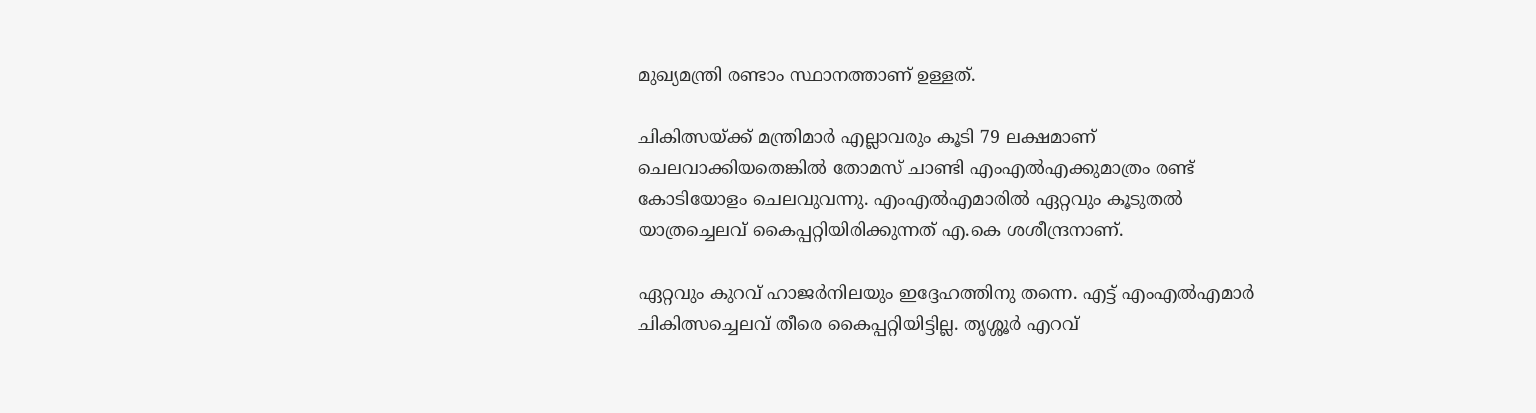മുഖ്യമന്ത്രി രണ്ടാം സ്ഥാനത്താണ് ഉള്ളത്.

ചികിത്സയ്ക്ക് മന്ത്രിമാര്‍ എല്ലാവരും കൂടി 79 ലക്ഷമാണ് ചെലവാക്കിയതെങ്കില്‍ തോമസ് ചാണ്ടി എംഎല്‍എക്കുമാത്രം രണ്ട് കോടിയോളം ചെലവുവന്നു. എംഎല്‍എമാരില്‍ ഏറ്റവും കൂടുതല്‍ യാത്രച്ചെലവ് കൈപ്പറ്റിയിരിക്കുന്നത് എ.കെ ശശീന്ദ്രനാണ്.

ഏറ്റവും കുറവ് ഹാജര്‍നിലയും ഇദ്ദേഹത്തിനു തന്നെ. എട്ട് എംഎല്‍എമാര്‍ ചികിത്സച്ചെലവ് തീരെ കൈപ്പറ്റിയിട്ടില്ല. തൃശ്ശൂര്‍ എറവ്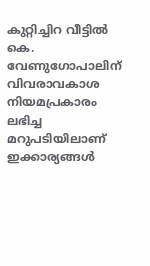കുറ്റിച്ചിറ വീട്ടില്‍ കെ. വേണുഗോപാലിന് വിവരാവകാശ നിയമപ്രകാരം ലഭിച്ച മറുപടിയിലാണ് ഇക്കാര്യങ്ങള്‍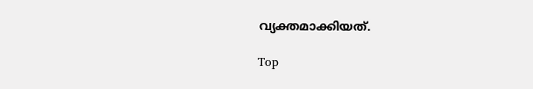വ്യക്തമാക്കിയത്.

Top